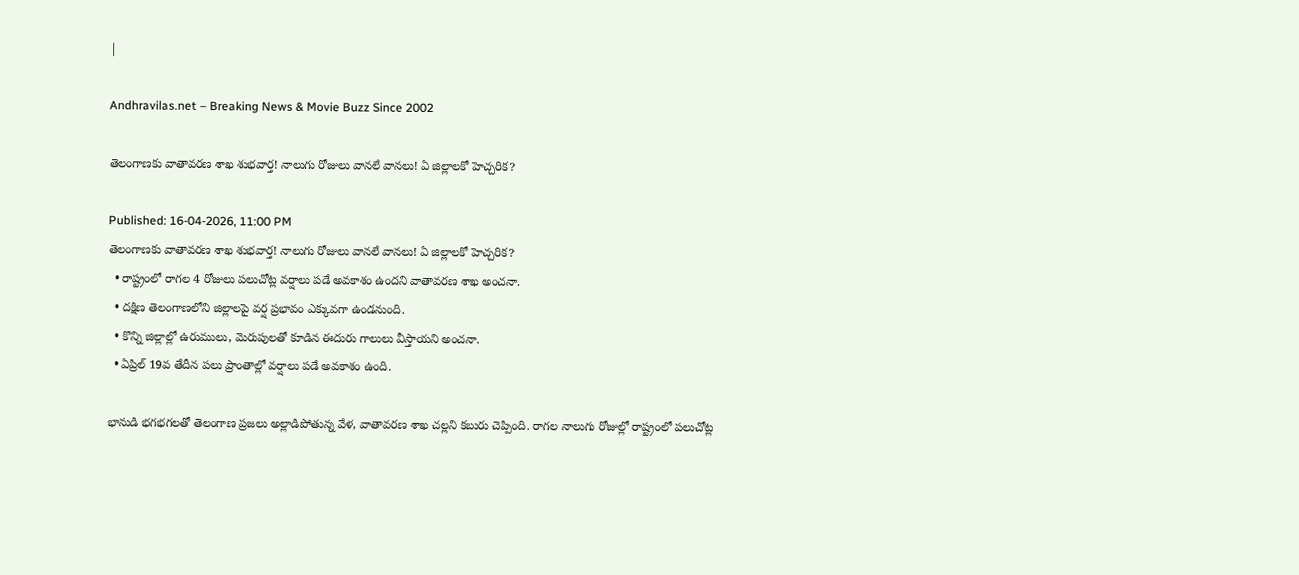|

Andhravilas.net – Breaking News & Movie Buzz Since 2002

తెలంగాణకు వాతావరణ శాఖ శుభవార్త! నాలుగు రోజులు వానలే వానలు! ఏ జిల్లాలకో హెచ్చరిక?

Published: 16-04-2026, 11:00 PM
తెలంగాణకు వాతావరణ శాఖ శుభవార్త! నాలుగు రోజులు వానలే వానలు! ఏ జిల్లాలకో హెచ్చరిక?
  • రాష్ట్రంలో రాగల 4 రోజులు పలుచోట్ల వర్షాలు పడే అవకాశం ఉందని వాతావరణ శాఖ అంచనా.
  • దక్షిణ తెలంగాణలోని జిల్లాలపై వర్ష ప్రభావం ఎక్కువగా ఉండనుంది.
  • కొన్ని జిల్లాల్లో ఉరుములు, మెరుపులతో కూడిన ఈదురు గాలులు వీస్తాయని అంచనా.
  • ఏప్రిల్ 19వ తేదీన పలు ప్రాంతాల్లో వర్షాలు పడే అవకాశం ఉంది.

భానుడి భగభగలతో తెలంగాణ ప్రజలు అల్లాడిపోతున్న వేళ, వాతావరణ శాఖ చల్లని కబురు చెప్పింది. రాగల నాలుగు రోజుల్లో రాష్ట్రంలో పలుచోట్ల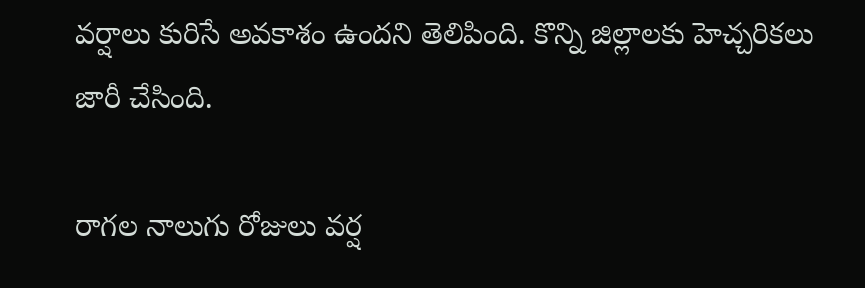వర్షాలు కురిసే అవకాశం ఉందని తెలిపింది. కొన్ని జిల్లాలకు హెచ్చరికలు జారీ చేసింది.

రాగల నాలుగు రోజులు వర్ష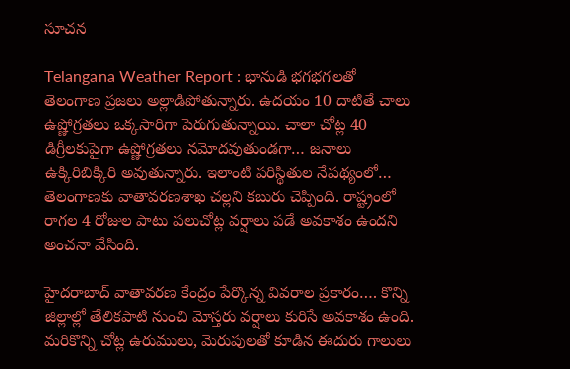సూచన

Telangana Weather Report : భానుడి భగభగలతో తెలంగాణ ప్రజలు అల్లాడిపోతున్నారు. ఉదయం 10 దాటితే చాలు ఉష్ణోగ్రతలు ఒక్కసారిగా పెరుగుతున్నాయి. చాలా చోట్ల 40 డిగ్రీలకుపైగా ఉష్ణోగ్రతలు నమోదవుతుండగా… జనాలు ఉక్కిరిబిక్కిరి అవుతున్నారు. ఇలాంటి పరిస్థితుల నేపథ్యంలో… తెలంగాణకు వాతావరణశాఖ చల్లని కబురు చెప్పింది. రాష్ట్రంలో రాగల 4 రోజుల పాటు పలుచోట్ల వర్షాలు పడే అవకాశం ఉందని అంచనా వేసింది.

హైదరాబాద్ వాతావరణ కేంద్రం పేర్కొన్న వివరాల ప్రకారం…. కొన్ని జిల్లాల్లో తేలికపాటి నుంచి మోస్తరు వర్షాలు కురిసే అవకాశం ఉంది. మరికొన్ని చోట్ల ఉరుములు, మెరుపులతో కూడిన ఈదురు గాలులు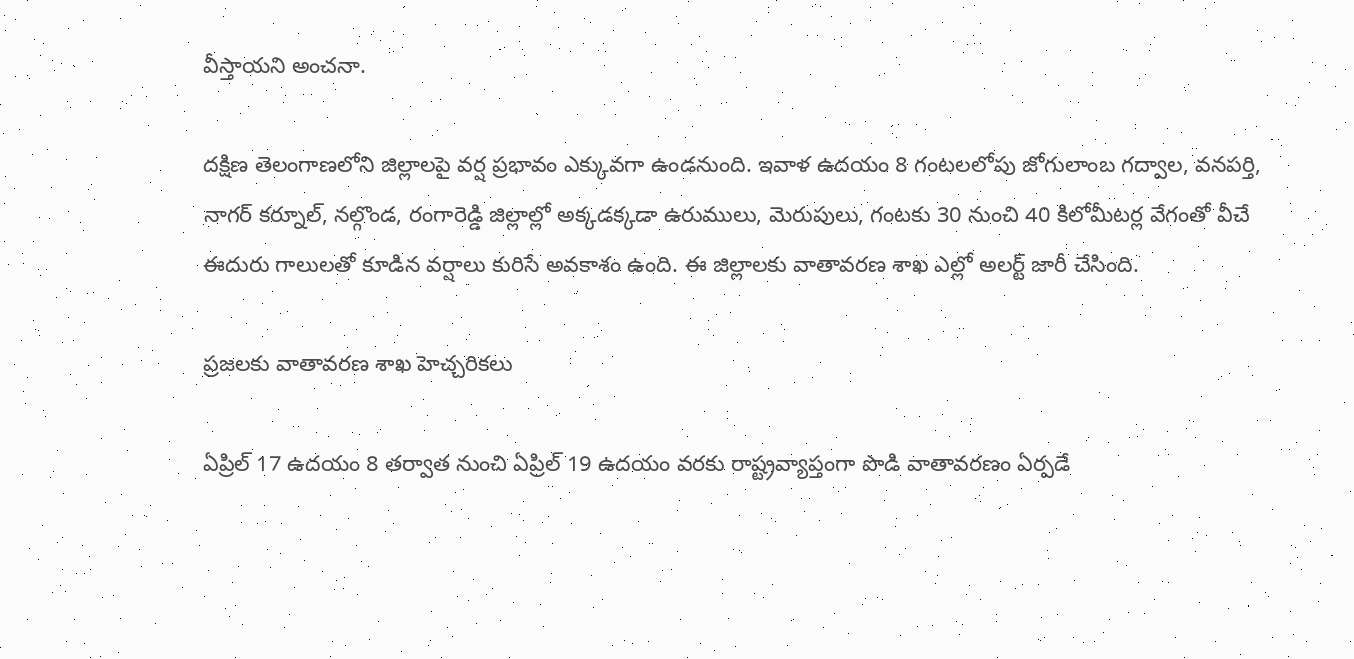వీస్తాయని అంచనా.

దక్షిణ తెలంగాణలోని జిల్లాలపై వర్ష ప్రభావం ఎక్కువగా ఉండనుంది. ఇవాళ ఉదయం 8 గంటలలోపు జోగులాంబ గద్వాల, వనపర్తి, నాగర్ కర్నూల్, నల్గొండ, రంగారెడ్డి జిల్లాల్లో అక్కడక్కడా ఉరుములు, మెరుపులు, గంటకు 30 నుంచి 40 కిలోమీటర్ల వేగంతో వీచే ఈదురు గాలులతో కూడిన వర్షాలు కురిసే అవకాశం ఉంది. ఈ జిల్లాలకు వాతావరణ శాఖ ఎల్లో అలర్ట్ జారీ చేసింది.

ప్రజలకు వాతావరణ శాఖ హెచ్చరికలు

ఏప్రిల్ 17 ఉదయం 8 తర్వాత నుంచి ఏప్రిల్ 19 ఉదయం వరకు రాష్ట్రవ్యాప్తంగా పొడి వాతావరణం ఏర్పడే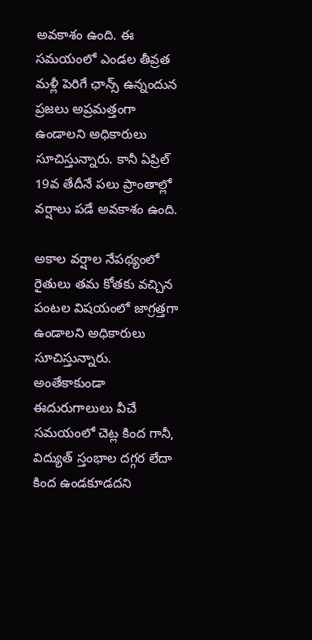అవకాశం ఉంది. ఈ సమయంలో ఎండల తీవ్రత మళ్లీ పెరిగే ఛాన్స్ ఉన్నందున ప్రజలు అప్రమత్తంగా ఉండాలని అధికారులు సూచిస్తున్నారు. కానీ ఏప్రిల్ 19వ తేదీనే పలు ప్రాంతాల్లో వర్షాలు పడే అవకాశం ఉంది.

అకాల వర్షాల నేపథ్యంలో రైతులు తమ కోతకు వచ్చిన పంటల విషయంలో జాగ్రత్తగా ఉండాలని అధికారులు సూచిస్తున్నారు. అంతేకాకుండా ఈదురుగాలులు వీచే సమయంలో చెట్ల కింద గానీ, విద్యుత్ స్తంభాల దగ్గర లేదా కింద ఉండకూడదని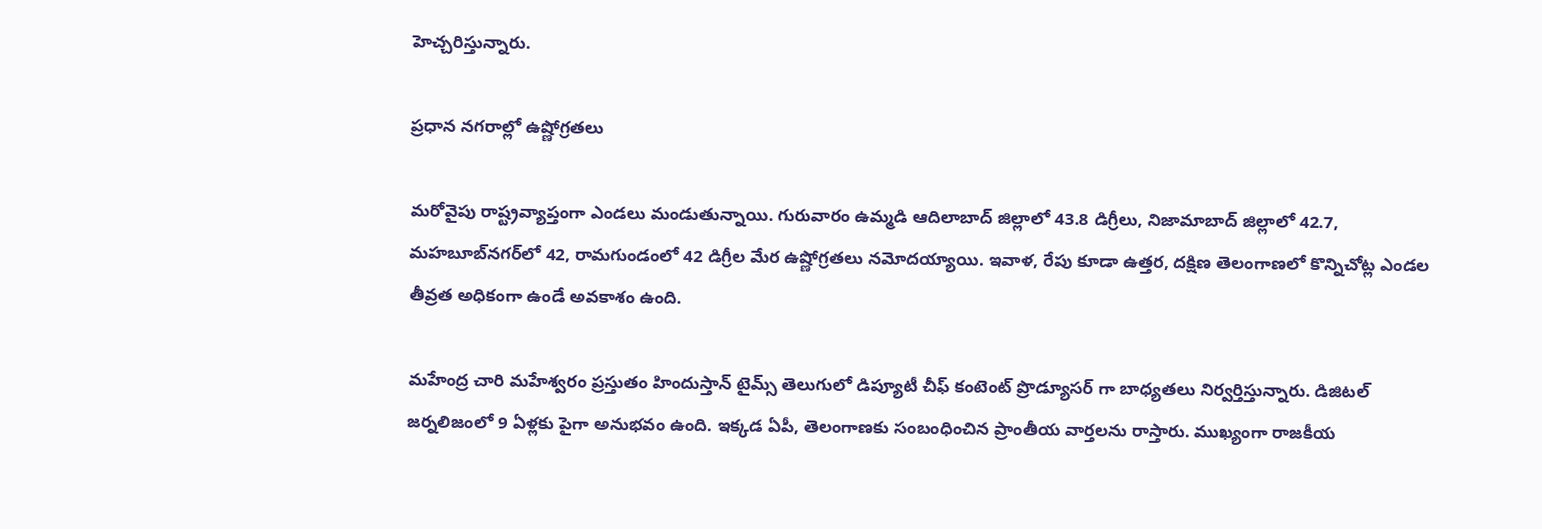హెచ్చరిస్తున్నారు.

ప్రధాన నగరాల్లో ఉష్ణోగ్రతలు

మరోవైపు రాష్ట్రవ్యాప్తంగా ఎండలు మండుతున్నాయి. గురువారం ఉమ్మడి ఆదిలాబాద్‌ జిల్లాలో 43.8 డిగ్రీలు, నిజామాబాద్‌ జిల్లాలో 42.7, మహబూబ్‌నగర్‌లో 42, రామగుండంలో 42 డిగ్రీల మేర ఉష్ణోగ్రతలు నమోదయ్యాయి. ఇవాళ, రేపు కూడా ఉత్తర, దక్షిణ తెలంగాణలో కొన్నిచోట్ల ఎండల తీవ్రత అధికంగా ఉండే అవకాశం ఉంది.

మహేంద్ర చారి మహేశ్వరం ప్రస్తుతం హిందుస్తాన్ టైమ్స్ తెలుగులో డిప్యూటీ చీఫ్ కంటెంట్ ప్రొడ్యూసర్ గా బాధ్యతలు నిర్వర్తిస్తున్నారు. డిజిటల్ జర్నలిజంలో 9 ఏళ్లకు పైగా అనుభవం ఉంది. ఇక్కడ ఏపీ, తెలంగాణకు సంబంధించిన ప్రాంతీయ వార్తలను రాస్తారు. ముఖ్యంగా రాజకీయ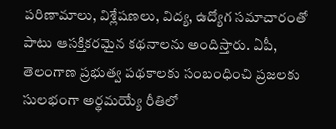పరిణామాలు, విశ్లేషణలు, విద్య, ఉద్యోగ సమాచారంతో పాటు ఆసక్తికరమైన కథనాలను అందిస్తారు. ఏపీ, తెలంగాణ ప్రభుత్వ పథకాలకు సంబంధించి ప్రజలకు సులభంగా అర్థమయ్యే రీతిలో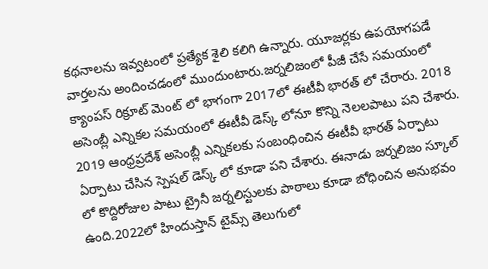కథనాలను ఇవ్వటంలో ప్రత్యేక శైలి కలిగి ఉన్నారు. యూజర్లకు ఉపయోగపడే వార్తలను అందించడంలో ముందుంటారు.జర్నలిజంలో పీజీ చేసే సమయంలో క్యాంపస్ రిక్రూట్ మెంట్ లో భాగంగా 2017లో ఈటీవీ భారత్ లో చేరారు. 2018 అసెంబ్లీ ఎన్నికల సమయంలో ఈటీవీ డెస్క్ లోనూ కొన్ని నెలలపాటు పని చేశారు. 2019 ఆంధ్రప్రదేశ్ అసెంబ్లీ ఎన్నికలకు సంబంధించిన ఈటీవీ భారత్ ఏర్పాటు ఏర్పాటు చేసిన స్పెషల్ డెస్క్ లో కూడా పని చేశారు. ఈనాడు జర్నలిజం స్కూల్ లో కొద్దిరోజుల పాటు ట్రైనీ జర్నలిస్టులకు పాఠాలు కూడా బోధించిన అనుభవం ఉంది.2022లో హిందుస్తాన్ టైమ్స్ తెలుగులో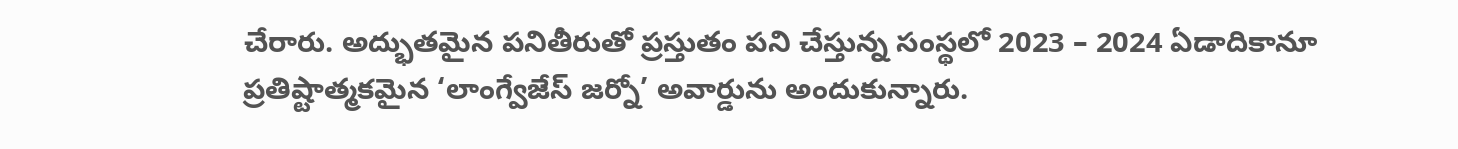చేరారు. అద్భుతమైన పనితీరుతో ప్రస్తుతం పని చేస్తున్న సంస్థలో 2023 – 2024 ఏడాదికానూ ప్రతిష్టాత్మకమైన ‘లాంగ్వేజేస్ జర్నో’ అవార్డును అందుకున్నారు.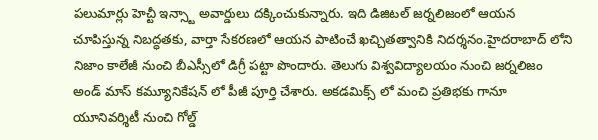పలుమార్లు హెచ్టీ ఇన్స్టా అవార్డులు దక్కించుకున్నారు. ఇది డిజిటల్ జర్నలిజంలో ఆయన చూపిస్తున్న నిబద్ధతకు, వార్తా సేకరణలో ఆయన పాటించే ఖచ్చితత్వానికి నిదర్శనం.హైదరాబాద్ లోని నిజాం కాలేజీ నుంచి బీఎస్సీలో డిగ్రీ పట్టా పొందారు. తెలుగు విశ్వవిద్యాలయం నుంచి జర్నలిజం అండ్ మాస్ కమ్యూనికేషన్ లో పీజీ పూర్తి చేశారు. అకడమిక్స్ లో మంచి ప్రతిభకు గానూ యూనివర్శిటీ నుంచి గోల్డ్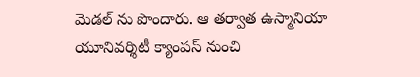మెడల్ ను పొందారు. ఆ తర్వాత ఉస్మానియా యూనివర్శిటీ క్యాంపస్ నుంచి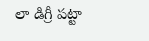లా డిగ్రీ పట్టా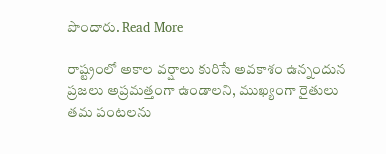పొందారు. Read More

రాష్ట్రంలో అకాల వర్షాలు కురిసే అవకాశం ఉన్నందున ప్రజలు అప్రమత్తంగా ఉండాలని, ముఖ్యంగా రైతులు తమ పంటలను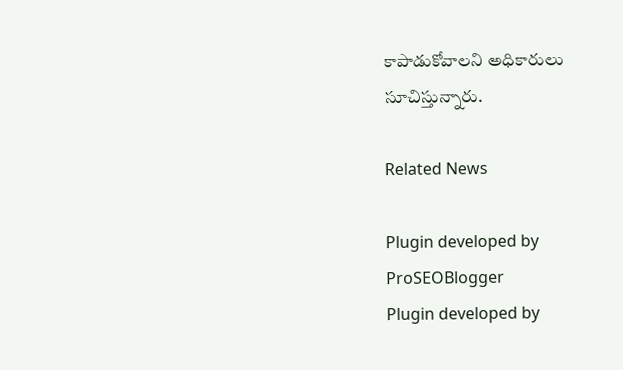కాపాడుకోవాలని అధికారులు సూచిస్తున్నారు.

Related News

Plugin developed by ProSEOBlogger
Plugin developed by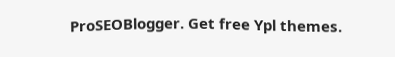ProSEOBlogger. Get free Ypl themes.